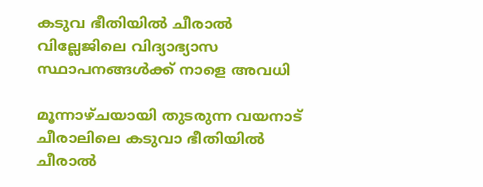കടുവ ഭീതിയില്‍ ചീരാല്‍ വില്ലേജിലെ വിദ്യാഭ്യാസ സ്ഥാപനങ്ങള്‍ക്ക് നാളെ അവധി

മൂന്നാഴ്ചയായി തുടരുന്ന വയനാട് ചീരാലിലെ കടുവാ ഭീതിയില്‍ ചീരാല്‍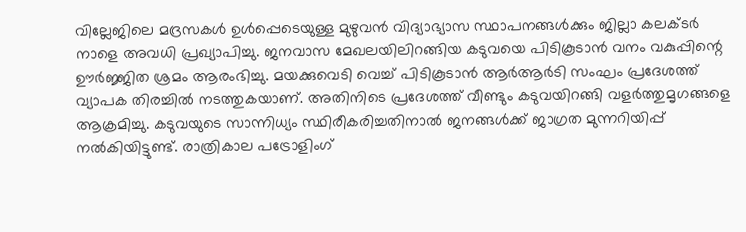വില്ലേജിലെ മദ്രസകള്‍ ഉള്‍പ്പെടെയുള്ള മുഴുവന്‍ വിദ്യാഭ്യാസ സ്ഥാപനങ്ങള്‍ക്കും ജില്ലാ കലക്ടര്‍ നാളെ അവധി പ്രഖ്യാപിച്ചു. ജനവാസ മേഖലയിലിറങ്ങിയ കടുവയെ പിടികൂടാന്‍ വനം വകുപ്പിന്റെ ഊര്‍ജ്ജിത ശ്രമം ആരംഭിച്ചു. മയക്കുവെടി വെച്ച് പിടികൂടാന്‍ ആര്‍ആര്‍ടി സംഘം പ്രദേശത്ത് വ്യാപക തിരച്ചില്‍ നടത്തുകയാണ്. അതിനിടെ പ്രദേശത്ത് വീണ്ടും കടുവയിറങ്ങി വളര്‍ത്തുമൃഗങ്ങളെ ആക്രമിച്ചു. കടുവയുടെ സാന്നിധ്യം സ്ഥിരീകരിച്ചതിനാല്‍ ജനങ്ങള്‍ക്ക് ജാഗ്രത മുന്നറിയിപ്പ് നല്‍കിയിട്ടുണ്ട്. രാത്രികാല പട്രോളിംഗ്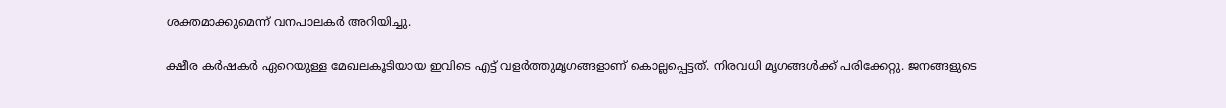ശക്തമാക്കുമെന്ന് വനപാലകര്‍ അറിയിച്ചു.

ക്ഷീര കര്‍ഷകര്‍ ഏറെയുള്ള മേഖലകൂടിയായ ഇവിടെ എട്ട് വളര്‍ത്തുമൃഗങ്ങളാണ് കൊല്ലപ്പെട്ടത്. നിരവധി മൃഗങ്ങള്‍ക്ക് പരിക്കേറ്റു. ജനങ്ങളുടെ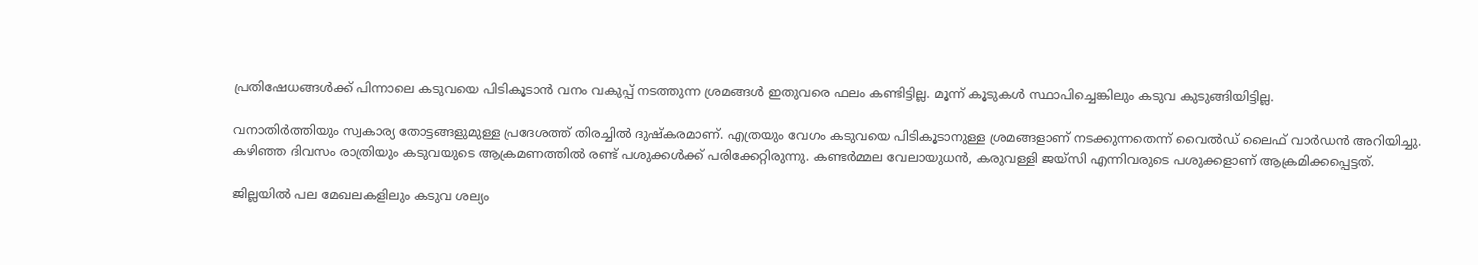പ്രതിഷേധങ്ങള്‍ക്ക് പിന്നാലെ കടുവയെ പിടികൂടാന്‍ വനം വകുപ്പ് നടത്തുന്ന ശ്രമങ്ങള്‍ ഇതുവരെ ഫലം കണ്ടിട്ടില്ല. മൂന്ന് കൂടുകള്‍ സ്ഥാപിച്ചെങ്കിലും കടുവ കുടുങ്ങിയിട്ടില്ല.

വനാതിര്‍ത്തിയും സ്വകാര്യ തോട്ടങ്ങളുമുള്ള പ്രദേശത്ത് തിരച്ചില്‍ ദുഷ്‌കരമാണ്. എത്രയും വേഗം കടുവയെ പിടികൂടാനുള്ള ശ്രമങ്ങളാണ് നടക്കുന്നതെന്ന് വൈല്‍ഡ് ലൈഫ് വാര്‍ഡന്‍ അറിയിച്ചു.
കഴിഞ്ഞ ദിവസം രാത്രിയും കടുവയുടെ ആക്രമണത്തില്‍ രണ്ട് പശുക്കള്‍ക്ക് പരിക്കേറ്റിരുന്നു. കണ്ടര്‍മ്മല വേലായുധന്‍, കരുവള്ളി ജയ്‌സി എന്നിവരുടെ പശുക്കളാണ് ആക്രമിക്കപ്പെട്ടത്.

ജില്ലയില്‍ പല മേഖലകളിലും കടുവ ശല്യം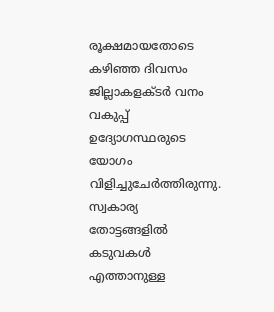രൂക്ഷമായതോടെ കഴിഞ്ഞ ദിവസം ജില്ലാകളക്ടര്‍ വനം വകുപ്പ് ഉദ്യോഗസ്ഥരുടെ യോഗം വിളിച്ചുചേര്‍ത്തിരുന്നു. സ്വകാര്യ തോട്ടങ്ങളില്‍ കടുവകള്‍ എത്താനുള്ള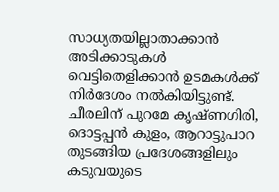സാധ്യതയില്ലാതാക്കാന്‍ അടിക്കാടുകള്‍ വെട്ടിതെളിക്കാന്‍ ഉടമകള്‍ക്ക് നിര്‍ദേശം നല്‍കിയിട്ടുണ്ട്. ചീരലിന് പുറമേ കൃഷ്ണഗിരി, ദൊട്ടപ്പന്‍ കുളം, ആറാട്ടുപാറ തുടങ്ങിയ പ്രദേശങ്ങളിലും കടുവയുടെ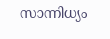സാന്നിധ്യം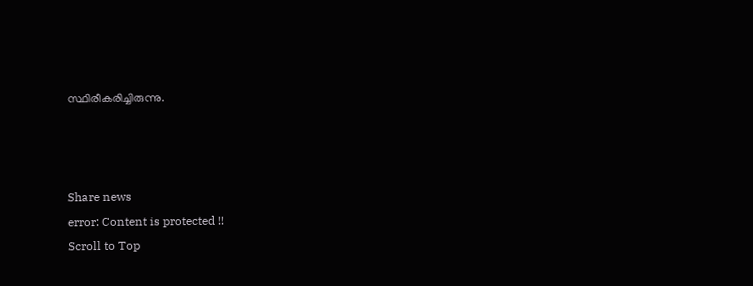സ്ഥിരീകരിച്ചിരുന്നു.



Share news
error: Content is protected !!
Scroll to Top